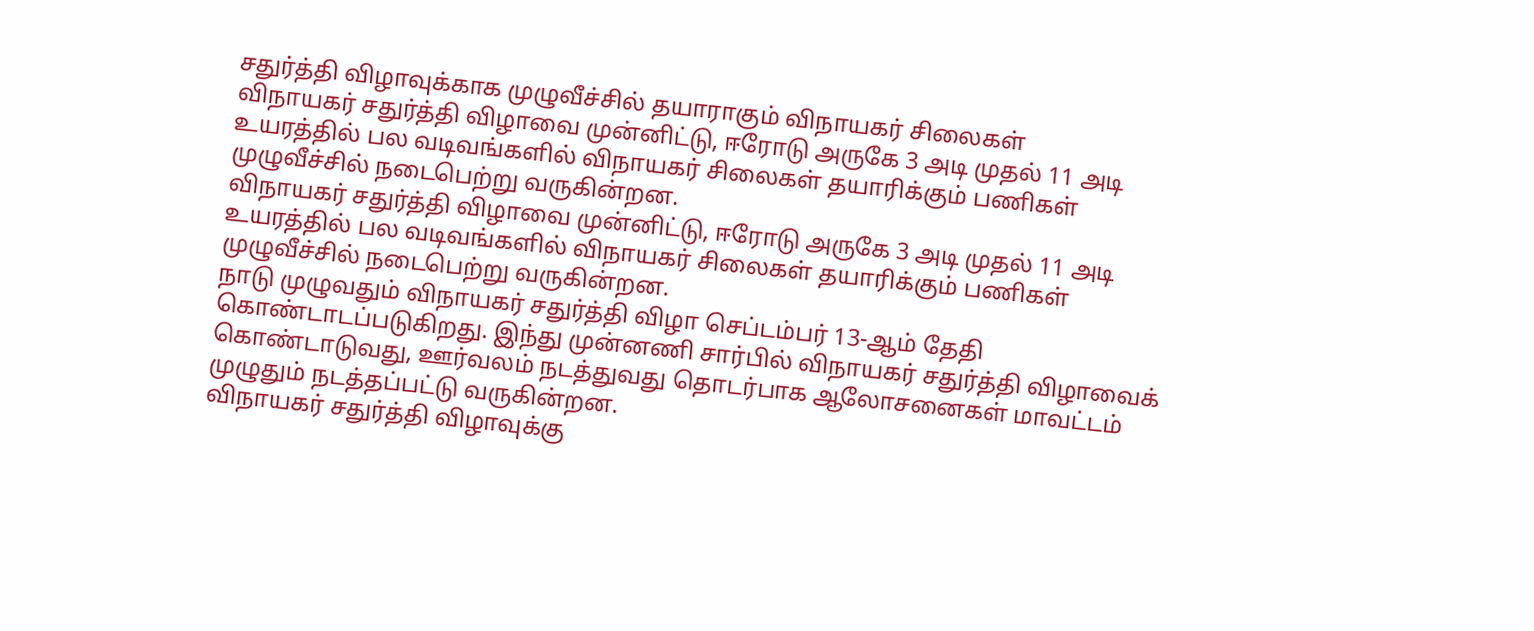சதுர்த்தி விழாவுக்காக முழுவீச்சில் தயாராகும் விநாயகர் சிலைகள்
விநாயகர் சதுர்த்தி விழாவை முன்னிட்டு, ஈரோடு அருகே 3 அடி முதல் 11 அடி உயரத்தில் பல வடிவங்களில் விநாயகர் சிலைகள் தயாரிக்கும் பணிகள் முழுவீச்சில் நடைபெற்று வருகின்றன.
விநாயகர் சதுர்த்தி விழாவை முன்னிட்டு, ஈரோடு அருகே 3 அடி முதல் 11 அடி உயரத்தில் பல வடிவங்களில் விநாயகர் சிலைகள் தயாரிக்கும் பணிகள் முழுவீச்சில் நடைபெற்று வருகின்றன.
நாடு முழுவதும் விநாயகர் சதுர்த்தி விழா செப்டம்பர் 13-ஆம் தேதி கொண்டாடப்படுகிறது. இந்து முன்னணி சார்பில் விநாயகர் சதுர்த்தி விழாவைக் கொண்டாடுவது, ஊர்வலம் நடத்துவது தொடர்பாக ஆலோசனைகள் மாவட்டம் முழுதும் நடத்தப்பட்டு வருகின்றன.
விநாயகர் சதுர்த்தி விழாவுக்கு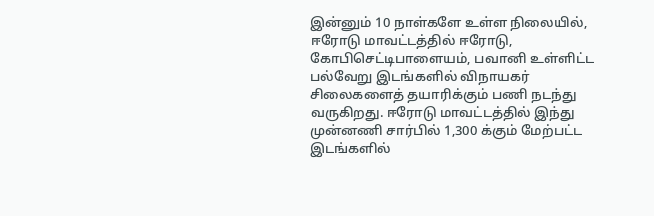இன்னும் 10 நாள்களே உள்ள நிலையில், ஈரோடு மாவட்டத்தில் ஈரோடு, கோபிசெட்டிபாளையம், பவானி உள்ளிட்ட பல்வேறு இடங்களில் விநாயகர் சிலைகளைத் தயாரிக்கும் பணி நடந்து வருகிறது. ஈரோடு மாவட்டத்தில் இந்து முன்னணி சார்பில் 1,300 க்கும் மேற்பட்ட இடங்களில்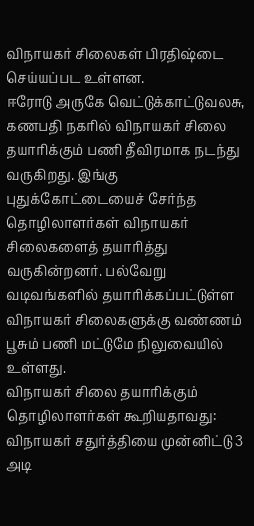விநாயகர் சிலைகள் பிரதிஷ்டை செய்யப்பட உள்ளன.
ஈரோடு அருகே வெட்டுக்காட்டுவலசு, கணபதி நகரில் விநாயகர் சிலை தயாரிக்கும் பணி தீவிரமாக நடந்து வருகிறது. இங்கு புதுக்கோட்டையைச் சேர்ந்த தொழிலாளர்கள் விநாயகர் சிலைகளைத் தயாரித்து வருகின்றனர். பல்வேறு வடிவங்களில் தயாரிக்கப்பட்டுள்ள விநாயகர் சிலைகளுக்கு வண்ணம் பூசும் பணி மட்டுமே நிலுவையில் உள்ளது.
விநாயகர் சிலை தயாரிக்கும் தொழிலாளர்கள் கூறியதாவது:
விநாயகர் சதுர்த்தியை முன்னிட்டு 3 அடி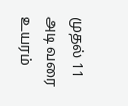முதல் 11 அடி வரை உயரம்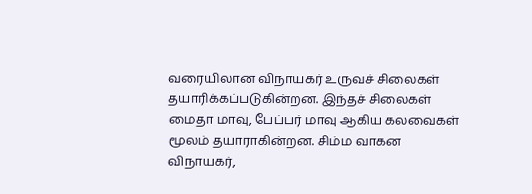வரையிலான விநாயகர் உருவச் சிலைகள் தயாரிக்கப்படுகின்றன. இந்தச் சிலைகள் மைதா மாவு, பேப்பர் மாவு ஆகிய கலவைகள் மூலம் தயாராகின்றன. சிம்ம வாகன விநாயகர்,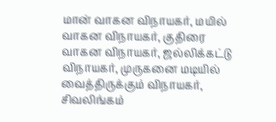மான் வாகன விநாயகர், மயில் வாகன விநாயகர், குதிரை வாகன விநாயகர், ஜல்லிக்கட்டு விநாயகர், முருகனை மடியில் வைத்திருக்கும் விநாயகர், சிவலிங்கம்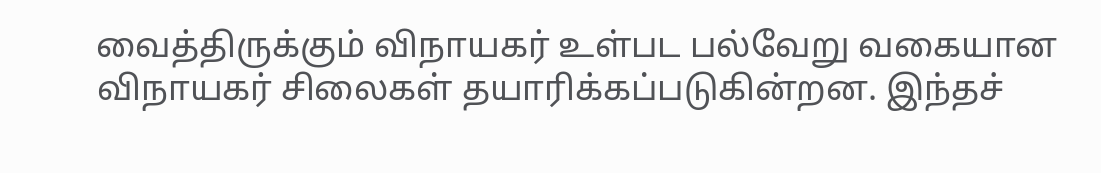வைத்திருக்கும் விநாயகர் உள்பட பல்வேறு வகையான விநாயகர் சிலைகள் தயாரிக்கப்படுகின்றன. இந்தச்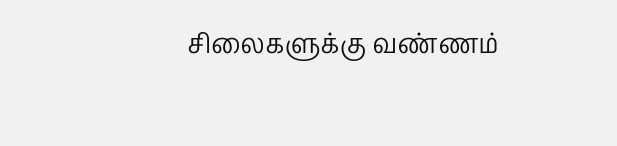சிலைகளுக்கு வண்ணம்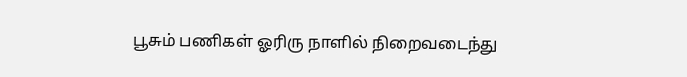பூசும் பணிகள் ஓரிரு நாளில் நிறைவடைந்து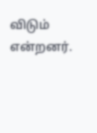விடும் என்றனர்.